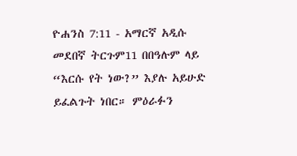ዮሐንስ 7:11 - አማርኛ አዲሱ መደበኛ ትርጉም11 በበዓሉም ላይ “እርሱ የት ነው?” እያሉ አይሁድ ይፈልጉት ነበር። ምዕራፉን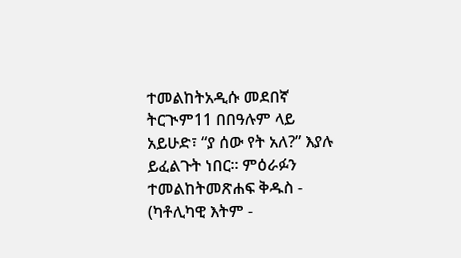ተመልከትአዲሱ መደበኛ ትርጒም11 በበዓሉም ላይ አይሁድ፣ “ያ ሰው የት አለ?” እያሉ ይፈልጉት ነበር። ምዕራፉን ተመልከትመጽሐፍ ቅዱስ - (ካቶሊካዊ እትም -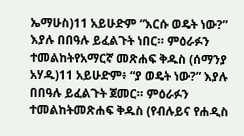ኤማሁስ)11 አይሁድም “እርሱ ወዴት ነው?” እያሉ በበዓሉ ይፈልጉት ነበር። ምዕራፉን ተመልከትየአማርኛ መጽሐፍ ቅዱስ (ሰማንያ አሃዱ)11 አይሁድም፥ “ያ ወዴት ነው?” እያሉ በበዓሉ ይፈልጉት ጀመር። ምዕራፉን ተመልከትመጽሐፍ ቅዱስ (የብሉይና የሐዲስ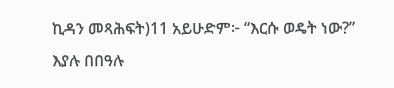ኪዳን መጻሕፍት)11 አይሁድም፦ “እርሱ ወዴት ነው?” እያሉ በበዓሉ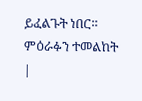ይፈልጉት ነበር። ምዕራፉን ተመልከት |